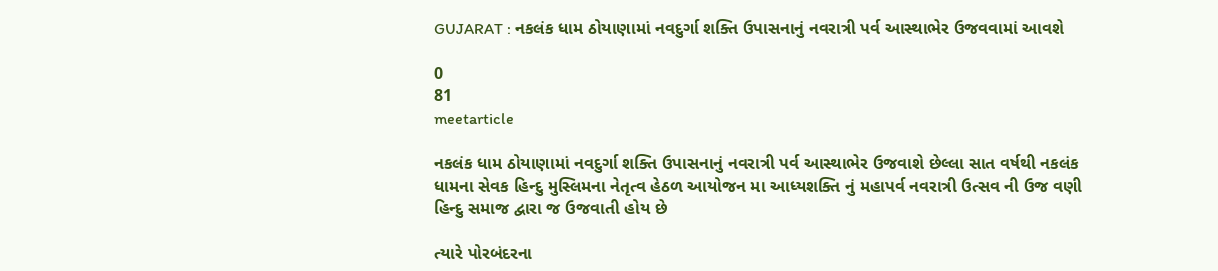GUJARAT : નકલંક ધામ ઠોયાણામાં નવદુર્ગા શક્તિ ઉપાસનાનું નવરાત્રી પર્વ આસ્થાભેર ઉજવવામાં આવશે

0
81
meetarticle

નકલંક ધામ ઠોયાણામાં નવદુર્ગા શક્તિ ઉપાસનાનું નવરાત્રી પર્વ આસ્થાભેર ઉજવાશે છેલ્લા સાત વર્ષથી નકલંક ધામના સેવક હિન્દુ મુસ્લિમના નેતૃત્વ હેઠળ આયોજન મા આધ્યશક્તિ નું મહાપર્વ નવરાત્રી ઉત્સવ ની ઉજ વણી હિન્દુ સમાજ દ્વારા જ ઉજવાતી હોય છે

ત્યારે પોરબંદરના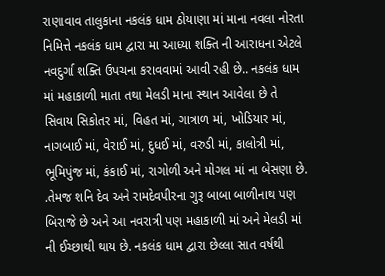રાણાવાવ તાલુકાના નકલંક ધામ ઠોયાણા માં માના નવલા નોરતા નિમિત્તે નકલંક ધામ દ્વારા મા આધ્યા શક્તિ ની આરાધના એટલે નવદુર્ગા શક્તિ ઉપચના કરાવવામાં આવી રહી છે.. નકલંક ધામ માં મહાકાળી માતા તથા મેલડી માના સ્થાન આવેલા છે તે સિવાય સિકોતર માં, વિહત માં, ગાત્રાળ માં, ખોડિયાર માં, નાગબાઈ માં, વેરાઈ માં, દુધઈ માં, વરુડી માં, કાલોત્રી માં, ભૂમિપુંજ માં, કંકાઈ માં, રાગોળી અને મોગલ માં ના બેસણા છે. .તેમજ શનિ દેવ અને રામદેવપીરના ગુરૂ બાબા બાળીનાથ પણ બિરાજે છે અને આ નવરાત્રી પણ મહાકાળી માં અને મેલડી માં ની ઈચ્છાથી થાય છે. નકલંક ધામ દ્વારા છેલ્લા સાત વર્ષથી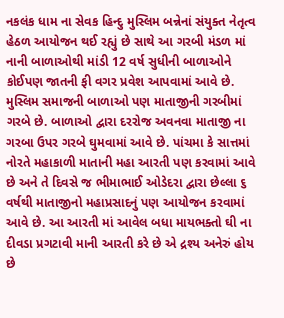નકલંક ધામ ના સેવક હિન્દુ મુસ્લિમ બન્નેનાં સંયુક્ત નેતૃત્વ હેઠળ આયોજન થઈ રહ્યું છે સાથે આ ગરબી મંડળ માં નાની બાળાઓથી માંડી 12 વર્ષ સુધીની બાળાઓને કોઈપણ જાતની ફી વગર પ્રવેશ આપવામાં આવે છે. મુસ્લિમ સમાજની બાળાઓ પણ માતાજીની ગરબીમાં ગરબે છે. બાળાઓ દ્વારા દરરોજ અવનવા માતાજી ના ગરબા ઉપર ગરબે ઘુમવામાં આવે છે. પાંચમા કે સાત્તમાં નોરતે મહાકાળી માતાની મહા આરતી પણ કરવામાં આવે છે અને તે દિવસે જ ભીમાભાઈ ઓડેદરા દ્વારા છેલ્લા ૬ વર્ષથી માતાજીનો મહાપ્રસાદનું પણ આયોજન કરવામાં આવે છે. આ આરતી માં આવેલ બધા માયભક્તો ઘી ના દીવડા પ્રગટાવી માની આરતી કરે છે એ દ્રશ્ય અનેરું હોય છે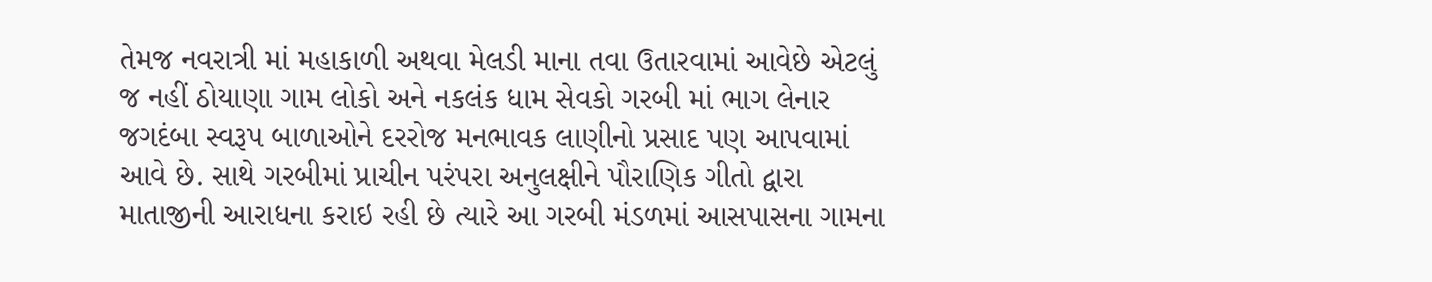તેમજ નવરાત્રી માં મહાકાળી અથવા મેલડી માના તવા ઉતારવામાં આવેછે એટલું જ નહીં ઠોયાણા ગામ લોકો અને નકલંક ધામ સેવકો ગરબી માં ભાગ લેનાર જગદંબા સ્વરૂપ બાળાઓને દરરોજ મનભાવક લાણીનો પ્રસાદ પણ આપવામાં આવે છે. સાથે ગરબીમાં પ્રાચીન પરંપરા અનુલક્ષીને પૌરાણિક ગીતો દ્વારા માતાજીની આરાધના કરાઇ રહી છે ત્યારે આ ગરબી મંડળમાં આસપાસના ગામના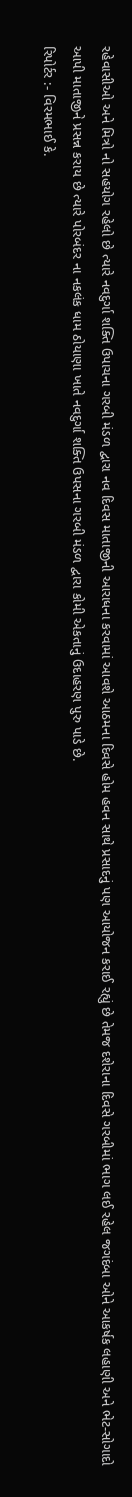રહેવાસીઓ અને મિત્રો નો સહયોગ રહેલો છે ત્યારે નવદુર્ગા શક્તિ ઉપાચના ગરબી મંડળ દ્વારા નવ દિવસ માતાજીની આરાધના કરવામાં આવશે આઠમના દિવસે હોમ હવન સાથે પ્રસાદનું પણ આયોજન કરાઈ રહ્યું છે તેમજ દશેરાના દિવસે ગરબીમાં ભાગ લઈ રહેલ જગદંબા ઓને આકર્ષક લહાણી અને ભેટ-સોગાદો આપી માતાજીને પ્રસન્ન કરાય છે ત્યારે પોરબંદર ના નકલંક ધામ ઠોયાણા ખાતે નવદુર્ગા શક્તિ ઉપસના ગરબી મંડળ દ્વારા કોમી એકતાનું ઉદાહરણ પુરુ પાડે છે.
રિપોર્ટર :- વિરમભાઈ કે.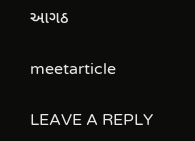આગઠ

meetarticle

LEAVE A REPLY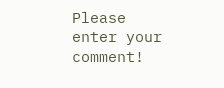Please enter your comment!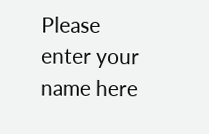Please enter your name here